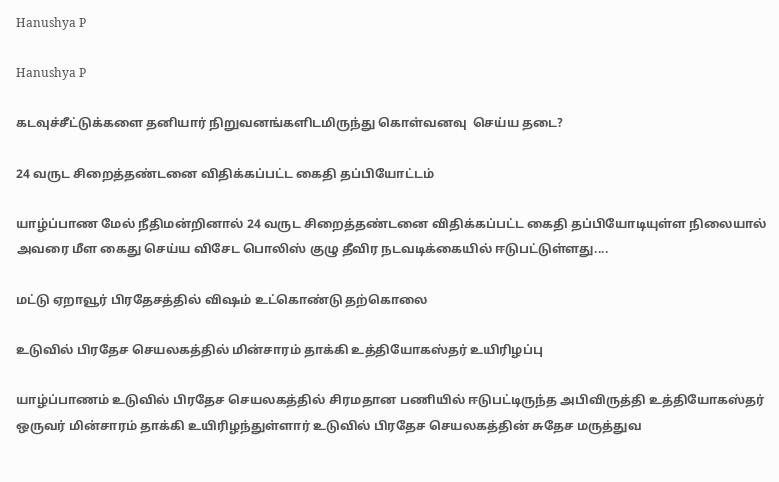Hanushya P

Hanushya P

கடவுச்சீட்டுக்களை தனியார் நிறுவனங்களிடமிருந்து கொள்வனவு  செய்ய தடை?

24 வருட சிறைத்தண்டனை விதிக்கப்பட்ட கைதி தப்பியோட்டம்

யாழ்ப்பாண மேல் நீதிமன்றினால் 24 வருட சிறைத்தண்டனை விதிக்கப்பட்ட கைதி தப்பியோடியுள்ள நிலையால் அவரை மீள கைது செய்ய விசேட பொலிஸ் குழு தீவிர நடவடிக்கையில் ஈடுபட்டுள்ளது....

மட்டு ஏறாவூர் பிரதேசத்தில் விஷம் உட்கொண்டு தற்கொலை

உடுவில் பிரதேச செயலகத்தில் மின்சாரம் தாக்கி உத்தியோகஸ்தர் உயிரிழப்பு

யாழ்ப்பாணம் உடுவில் பிரதேச செயலகத்தில் சிரமதான பணியில் ஈடுபட்டிருந்த அபிவிருத்தி உத்தியோகஸ்தர் ஒருவர் மின்சாரம் தாக்கி உயிரிழந்துள்ளார் உடுவில் பிரதேச செயலகத்தின் சுதேச மருத்துவ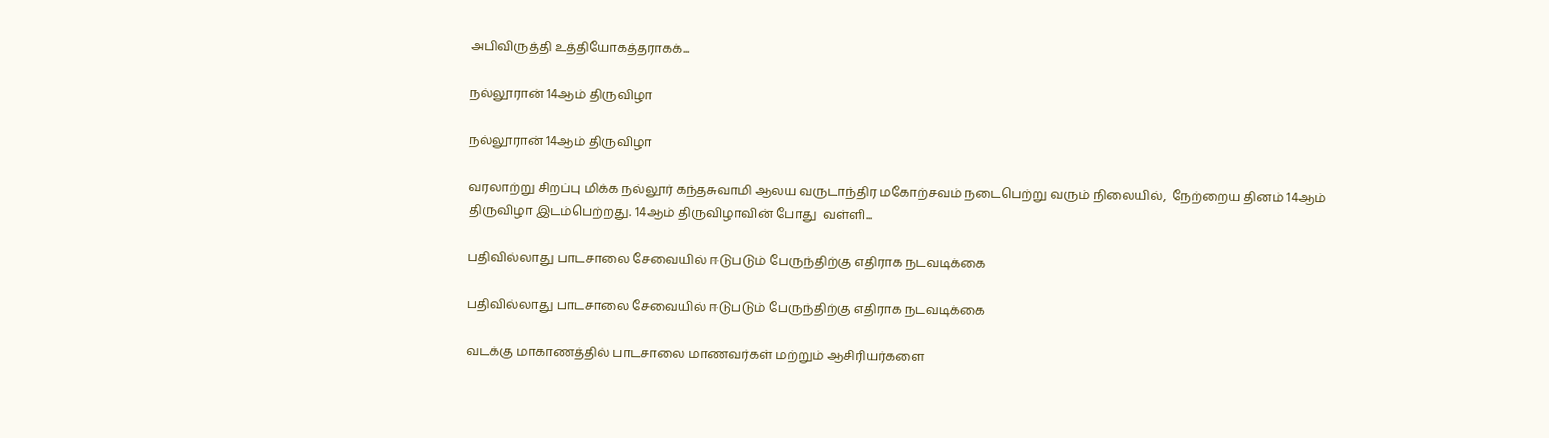அபிவிருத்தி உத்தியோகத்தராகக்...

நல்லூரான் 14ஆம் திருவிழா

நல்லூரான் 14ஆம் திருவிழா

வரலாற்று சிறப்பு மிக்க நல்லூர் கந்தசுவாமி ஆலய வருடாந்திர மகோற்சவம் நடைபெற்று வரும் நிலையில்,  நேற்றைய தினம் 14ஆம் திருவிழா இடம்பெற்றது. 14ஆம் திருவிழாவின் போது  வள்ளி...

பதிவில்லாது பாடசாலை சேவையில் ஈடுபடும் பேருந்திற்கு எதிராக நடவடிக்கை

பதிவில்லாது பாடசாலை சேவையில் ஈடுபடும் பேருந்திற்கு எதிராக நடவடிக்கை

வடக்கு மாகாணத்தில் பாடசாலை மாணவர்கள் மற்றும் ஆசிரியர்களை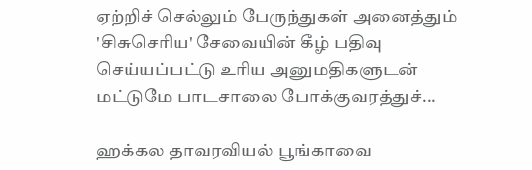ஏற்றிச் செல்லும் பேருந்துகள் அனைத்தும் 'சிசுசெரிய' சேவையின் கீழ் பதிவு செய்யப்பட்டு உரிய அனுமதிகளுடன் மட்டுமே பாடசாலை போக்குவரத்துச்...

ஹக்கல தாவரவியல் பூங்காவை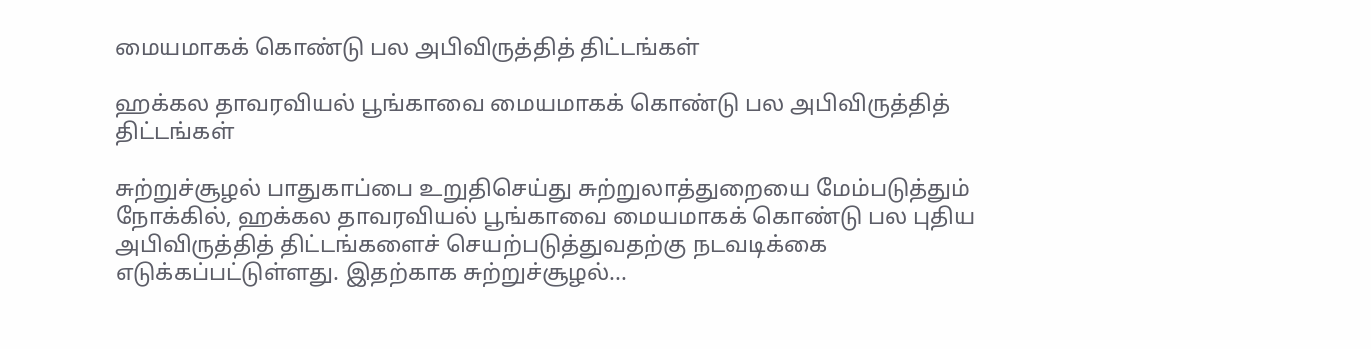மையமாகக் கொண்டு பல அபிவிருத்தித் திட்டங்கள்

ஹக்கல தாவரவியல் பூங்காவை மையமாகக் கொண்டு பல அபிவிருத்தித் திட்டங்கள்

சுற்றுச்சூழல் பாதுகாப்பை உறுதிசெய்து சுற்றுலாத்துறையை மேம்படுத்தும் நோக்கில், ஹக்கல தாவரவியல் பூங்காவை மையமாகக் கொண்டு பல புதிய அபிவிருத்தித் திட்டங்களைச் செயற்படுத்துவதற்கு நடவடிக்கை எடுக்கப்பட்டுள்ளது. இதற்காக சுற்றுச்சூழல்...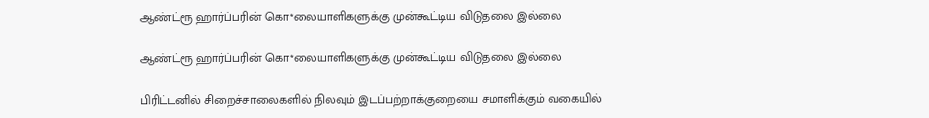ஆண்ட்ரூ ஹார்ப்பரின் கொ*லையாளிகளுக்கு முன்கூட்டிய விடுதலை இல்லை

ஆண்ட்ரூ ஹார்ப்பரின் கொ*லையாளிகளுக்கு முன்கூட்டிய விடுதலை இல்லை

பிரிட்டனில் சிறைச்சாலைகளில் நிலவும் இடப்பற்றாக்குறையை சமாளிக்கும் வகையில்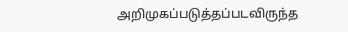அறிமுகப்படுத்தப்படவிருந்த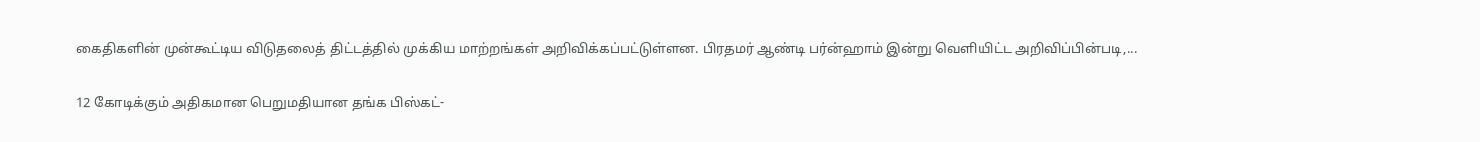கைதிகளின் முன்கூட்டிய விடுதலைத் திட்டத்தில் முக்கிய மாற்றங்கள் அறிவிக்கப்பட்டுள்ளன. பிரதமர் ஆண்டி பர்ன்ஹாம் இன்று வெளியிட்ட அறிவிப்பின்படி,...

12 கோடிக்கும் அதிகமான பெறுமதியான தங்க பிஸ்கட்-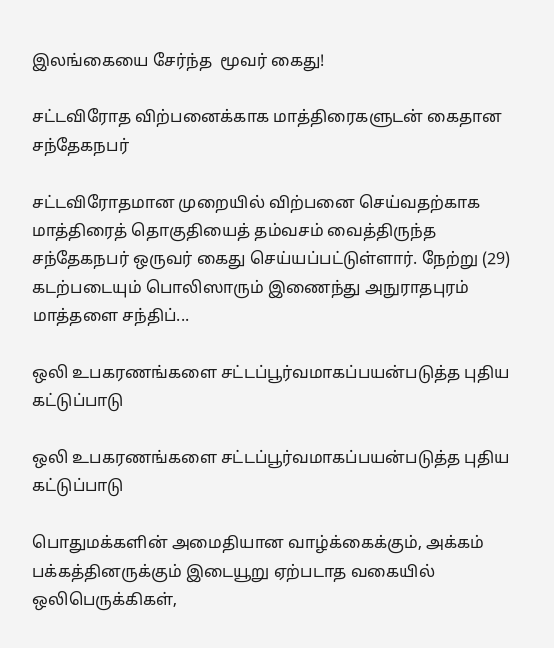இலங்கையை சேர்ந்த  மூவர் கைது!

சட்டவிரோத விற்பனைக்காக மாத்திரைகளுடன் கைதான சந்தேகநபர்

சட்டவிரோதமான முறையில் விற்பனை செய்வதற்காக மாத்திரைத் தொகுதியைத் தம்வசம் வைத்திருந்த சந்தேகநபர் ஒருவர் கைது செய்யப்பட்டுள்ளார். நேற்று (29) கடற்படையும் பொலிஸாரும் இணைந்து அநுராதபுரம் மாத்தளை சந்திப்...

ஒலி உபகரணங்களை சட்டப்பூர்வமாகப்பயன்படுத்த புதிய கட்டுப்பாடு

ஒலி உபகரணங்களை சட்டப்பூர்வமாகப்பயன்படுத்த புதிய கட்டுப்பாடு

பொதுமக்களின் அமைதியான வாழ்க்கைக்கும், அக்கம் பக்கத்தினருக்கும் இடையூறு ஏற்படாத வகையில் ஒலிபெருக்கிகள்,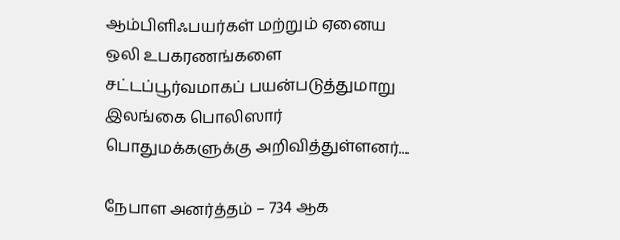ஆம்பிளிஃபயர்கள் மற்றும் ஏனைய ஒலி உபகரணங்களை சட்டப்பூர்வமாகப் பயன்படுத்துமாறு இலங்கை பொலிஸார் பொதுமக்களுக்கு அறிவித்துள்ளனர்....

நேபாள அனர்த்தம் – 734 ஆக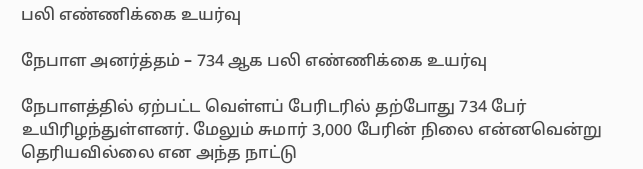பலி எண்ணிக்கை உயர்வு

நேபாள அனர்த்தம் – 734 ஆக பலி எண்ணிக்கை உயர்வு

நேபாளத்தில் ஏற்பட்ட வெள்ளப் பேரிடரில் தற்போது 734 பேர் உயிரிழந்துள்ளனர். மேலும் சுமார் 3,000 பேரின் நிலை என்னவென்று தெரியவில்லை என அந்த நாட்டு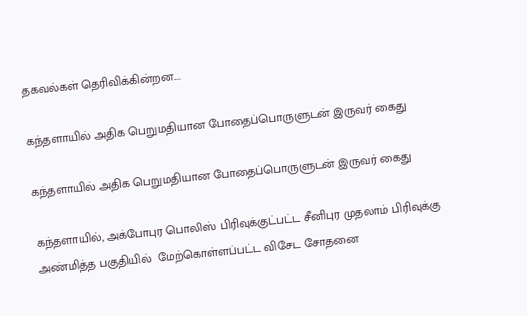தகவல்கள் தெரிவிக்கின்றன....

கந்தளாயில் அதிக பெறுமதியான போதைப்பொருளுடன் இருவர் கைது

கந்தளாயில் அதிக பெறுமதியான போதைப்பொருளுடன் இருவர் கைது

கந்தளாயில், அக்போபுர பொலிஸ் பிரிவுக்குட்பட்ட சீனிபுர முதலாம் பிரிவுக்கு அண்மித்த பகுதியில்  மேற்கொள்ளப்பட்ட விசேட சோதனை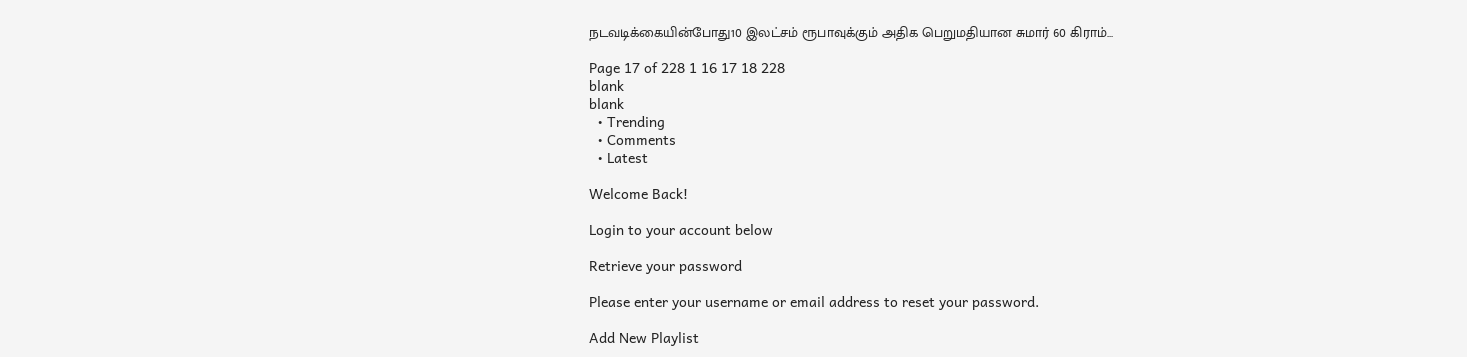நடவடிக்கையின்போது10 இலட்சம் ரூபாவுக்கும் அதிக பெறுமதியான சுமார் 60 கிராம்...

Page 17 of 228 1 16 17 18 228
blank
blank
  • Trending
  • Comments
  • Latest

Welcome Back!

Login to your account below

Retrieve your password

Please enter your username or email address to reset your password.

Add New Playlist